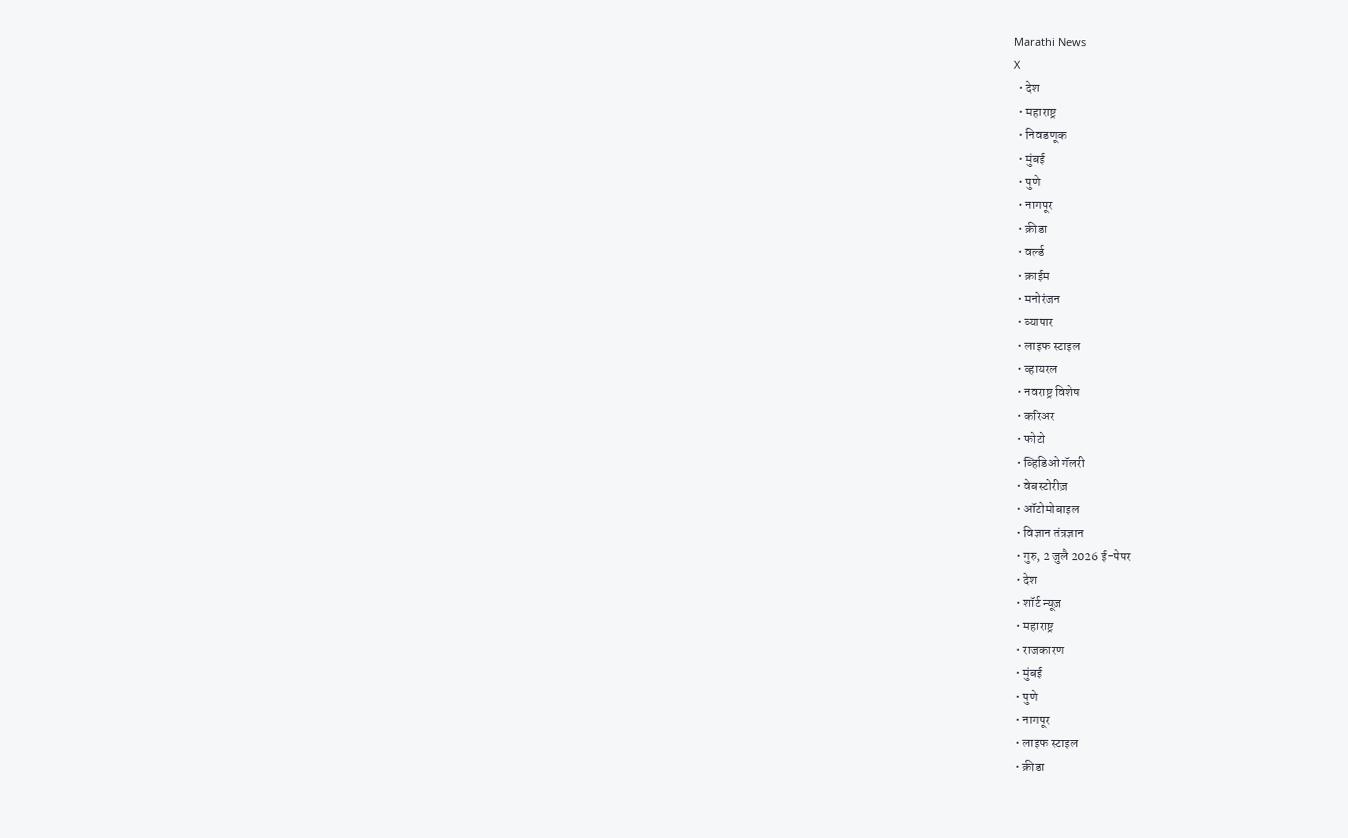Marathi News
X
  • देश
  • महाराष्ट्र
  • निवडणूक
  • मुंबई
  • पुणे
  • नागपूर
  • क्रीडा
  • वर्ल्ड
  • क्राईम
  • मनोरंजन
  • व्यापार
  • लाइफ स्टाइल
  • व्हायरल
  • नवराष्ट्र विशेष
  • करिअर
  • फोटो
  • व्हिडिओ गॅलरी
  • वेबस्टोरीज़
  • ऑटोमोबाइल
  • विज्ञान तंत्रज्ञान
  • गुरु, 2 जुलै 2026 ई-पेपर
  • देश
  • शॉर्ट न्यूज़
  • महाराष्ट्र
  • राजकारण
  • मुंबई
  • पुणे
  • नागपूर
  • लाइफ स्टाइल
  • क्रीडा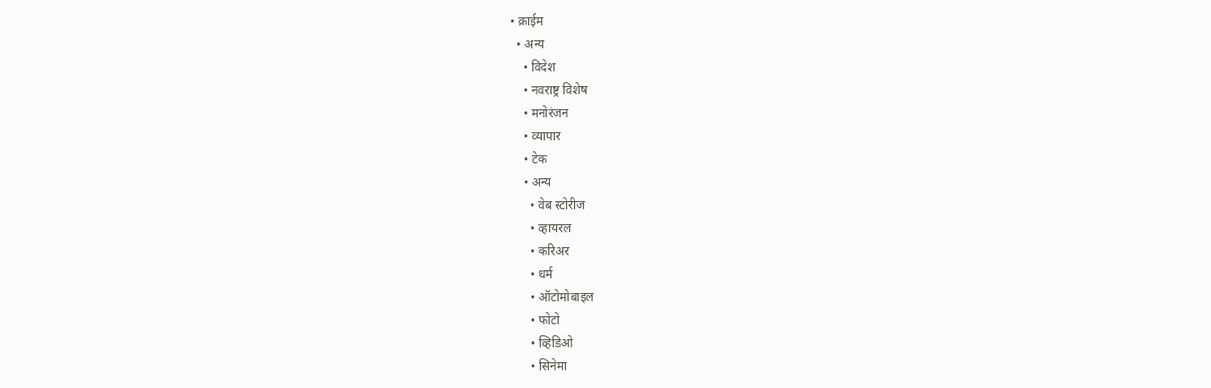• क्राईम
  • अन्य
    • विदेश
    • नवराष्ट्र विशेष
    • मनोरंजन
    • व्यापार
    • टेक
    • अन्य
      • वेब स्टोरीज
      • व्हायरल
      • करिअर
      • धर्म
      • ऑटोमोबाइल
      • फोटो
      • व्हिडिओ
      • सिनेमा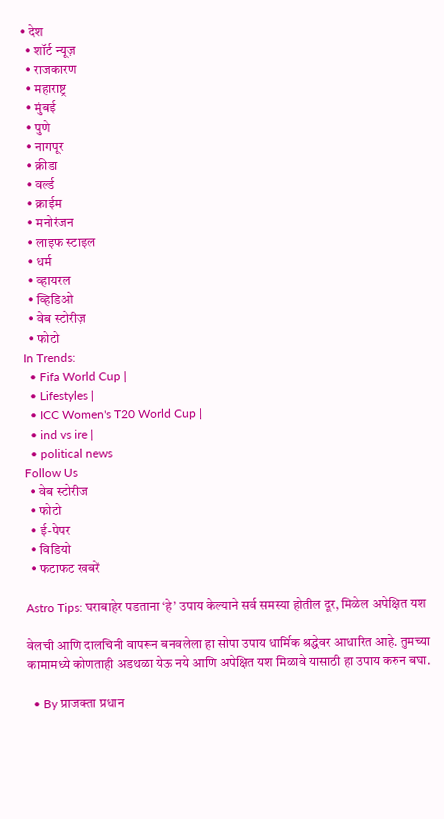• देश
  • शॉर्ट न्यूज़
  • राजकारण
  • महाराष्ट्र
  • मुंबई
  • पुणे
  • नागपूर
  • क्रीडा
  • वर्ल्ड
  • क्राईम
  • मनोरंजन
  • लाइफ स्टाइल
  • धर्म
  • व्हायरल
  • व्हिडिओ
  • वेब स्टोरीज़
  • फोटो
In Trends:
  • Fifa World Cup |
  • Lifestyles |
  • ICC Women's T20 World Cup |
  • ind vs ire |
  • political news
Follow Us
  • वेब स्टोरीज
  • फोटो
  • ई-पेपर
  • विडियो
  • फटाफट खबरें

Astro Tips: घराबाहेर पडताना ‘हे’ उपाय केल्याने सर्व समस्या होतील दूर, मिळेल अपेक्षित यश

वेलची आणि दालचिनी वापरून बनवलेला हा सोपा उपाय धार्मिक श्रद्धेवर आधारित आहे. तुमच्या कामामध्ये कोणताही अडथळा येऊ नये आणि अपेक्षित यश मिळावे यासाठी हा उपाय करुन बघा.

  • By प्राजक्ता प्रधान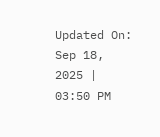Updated On: Sep 18, 2025 | 03:50 PM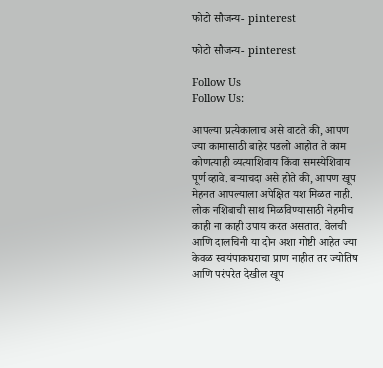फोटो सौजन्य- pinterest

फोटो सौजन्य- pinterest

Follow Us
Follow Us:

आपल्या प्रत्येकालाच असे वाटते की, आपण ज्या कामासाठी बाहेर पडलो आहोत ते काम कोणत्याही व्यत्याशिवाय किंवा समस्येशिवाय पूर्ण व्हावे. बऱ्याचदा असे होते की, आपण खूप मेहनत आपल्याला अपेक्षित यश मिळत नाही. लोक नशिबाची साथ मिळविण्यासाठी नेहमीच काही ना काही उपाय करत असतात. वेलची आणि दालचिनी या दोन अशा गोष्टी आहेत ज्या केवळ स्वयंपाकघराचा प्राण नाहीत तर ज्योतिष आणि परंपरेत देखील खूप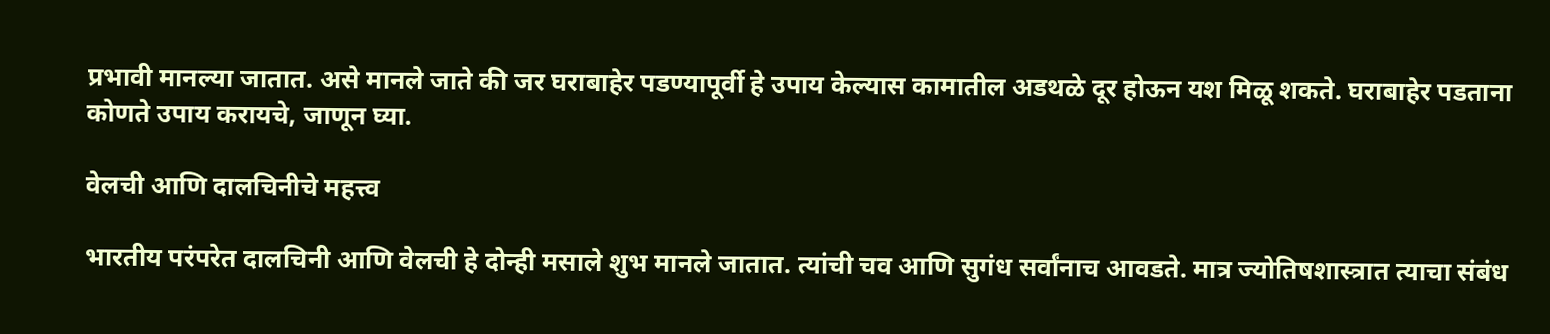प्रभावी मानल्या जातात. असे मानले जाते की जर घराबाहेर पडण्यापूर्वी हे उपाय केल्यास कामातील अडथळे दूर होऊन यश मिळू शकते. घराबाहेर पडताना कोणते उपाय करायचे, जाणून घ्या.

वेलची आणि दालचिनीचे महत्त्व

भारतीय परंपरेत दालचिनी आणि वेलची हे दोन्ही मसाले शुभ मानले जातात. त्यांची चव आणि सुगंध सर्वांनाच आवडते. मात्र ज्योतिषशास्त्रात त्याचा संबंध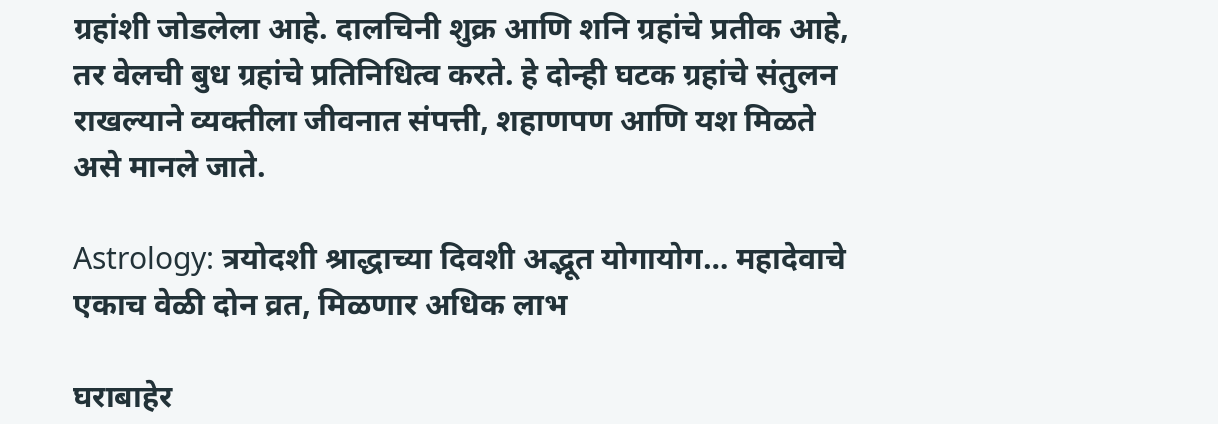ग्रहांशी जोडलेला आहे. दालचिनी शुक्र आणि शनि ग्रहांचे प्रतीक आहे, तर वेलची बुध ग्रहांचे प्रतिनिधित्व करते. हे दोन्ही घटक ग्रहांचे संतुलन राखल्याने व्यक्तीला जीवनात संपत्ती, शहाणपण आणि यश मिळते असे मानले जाते.

Astrology: त्रयोदशी श्राद्धाच्या दिवशी अद्भूत योगायोग… महादेवाचे एकाच वेळी दोन व्रत, मिळणार अधिक लाभ

घराबाहेर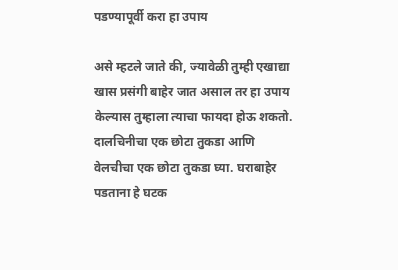पडण्यापूर्वी करा हा उपाय

असे म्हटले जाते की, ज्यावेळी तुम्ही एखाद्या खास प्रसंगी बाहेर जात असाल तर हा उपाय केल्यास तुम्हाला त्याचा फायदा होऊ शकतो. दालचिनीचा एक छोटा तुकडा आणि वेलचीचा एक छोटा तुकडा घ्या. घराबाहेर पडताना हे घटक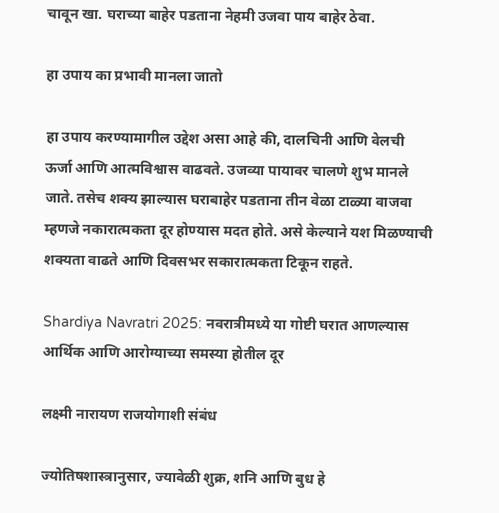चावून खा. घराच्या बाहेर पडताना नेहमी उजवा पाय बाहेर ठेवा.

हा उपाय का प्रभावी मानला जातो

हा उपाय करण्यामागील उद्देश असा आहे की, दालचिनी आणि वेलची ऊर्जा आणि आत्मविश्वास वाढवते. उजव्या पायावर चालणे शुभ मानले जाते. तसेच शक्य झाल्यास घराबाहेर पडताना तीन वेळा टाळ्या वाजवा म्हणजे नकारात्मकता दूर होण्यास मदत होते. असे केल्याने यश मिळण्याची शक्यता वाढते आणि दिवसभर सकारात्मकता टिकून राहते.

Shardiya Navratri 2025: नवरात्रीमध्ये या गोष्टी घरात आणल्यास आर्थिक आणि आरोग्याच्या समस्या होतील दूर

लक्ष्मी नारायण राजयोगाशी संबंध

ज्योतिषशास्त्रानुसार, ज्यावेळी शुक्र, शनि आणि बुध हे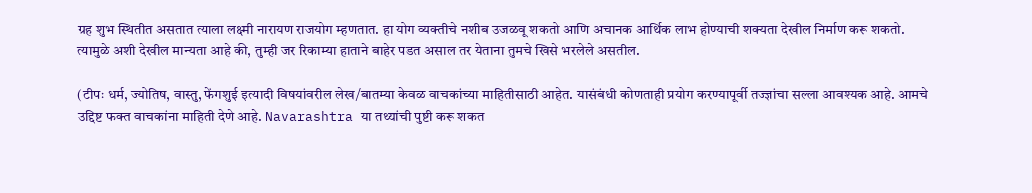ग्रह शुभ स्थितीत असतात त्याला लक्ष्मी नारायण राजयोग म्हणतात. हा योग व्यक्तीचे नशीब उजळवू शकतो आणि अचानक आर्थिक लाभ होण्याची शक्यता देखील निर्माण करू शकतो. त्यामुळे अशी देखील मान्यता आहे की, तुम्ही जर रिकाम्या हाताने बाहेर पडत असाल तर येताना तुमचे खिसे भरलेले असतील.

(टीपः धर्म, ज्योतिष, वास्तु, फेंगशुई इत्यादी विषयांवरील लेख/बातम्या केवळ वाचकांच्या माहितीसाठी आहेत. यासंबंधी कोणताही प्रयोग करण्यापूर्वी तज्ज्ञांचा सल्ला आवश्यक आहे. आमचे उद्दिष्ट फक्त वाचकांना माहिती देणे आहे. Navarashtra या तथ्यांची पुष्टी करू शकत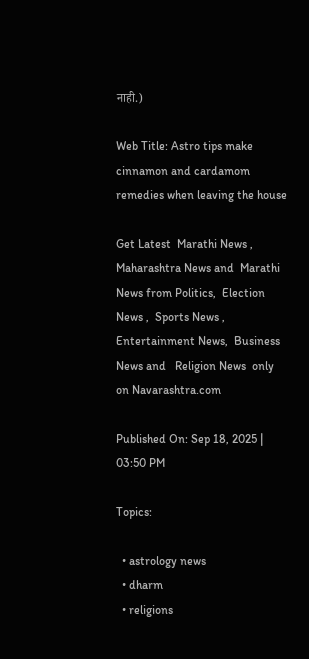नाही.)

Web Title: Astro tips make cinnamon and cardamom remedies when leaving the house

Get Latest  Marathi News ,  Maharashtra News and  Marathi News from Politics,  Election News ,  Sports News ,  Entertainment News,  Business News and   Religion News  only on Navarashtra.com

Published On: Sep 18, 2025 | 03:50 PM

Topics:

  • astrology news
  • dharm
  • religions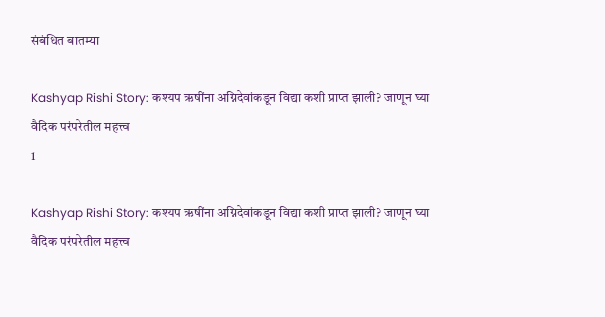संबंधित बातम्या

Kashyap Rishi Story: कश्यप ऋषींना अग्निदेवांकडून विद्या कशी प्राप्त झाली? जाणून घ्या वैदिक परंपरेतील महत्त्व
1

Kashyap Rishi Story: कश्यप ऋषींना अग्निदेवांकडून विद्या कशी प्राप्त झाली? जाणून घ्या वैदिक परंपरेतील महत्त्व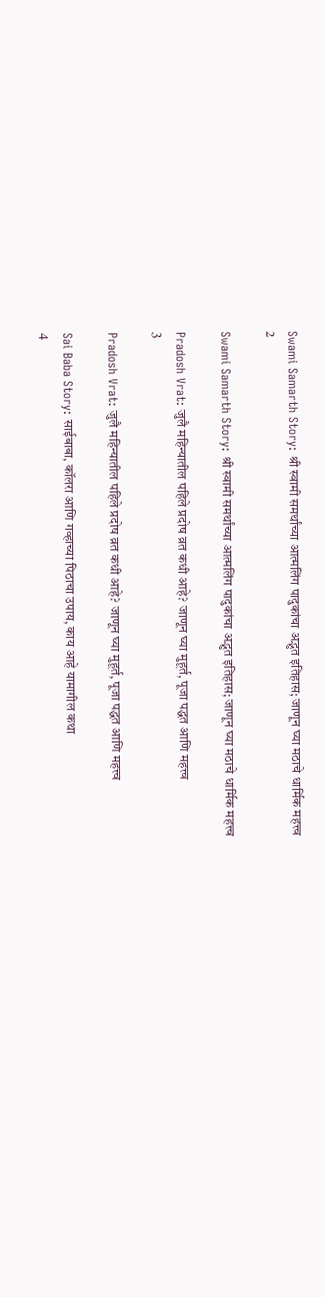Swami Samarth Story: श्री स्वामी समर्थांच्या आत्मलिंग पादुकांचा अद्भुत इतिहास; जाणून घ्या मठाचे धार्मिक महत्त्व
2

Swami Samarth Story: श्री स्वामी समर्थांच्या आत्मलिंग पादुकांचा अद्भुत इतिहास; जाणून घ्या मठाचे धार्मिक महत्त्व

Pradosh Vrat: जुलै महिन्यातील पहिले प्रदोष व्रत कधी आहे? जाणून घ्या मुहूर्त, पूजा पद्धत आणि महत्त्व
3

Pradosh Vrat: जुलै महिन्यातील पहिले प्रदोष व्रत कधी आहे? जाणून घ्या मुहूर्त, पूजा पद्धत आणि महत्त्व

Sai Baba Story: साईबाबा, कॉलरा आणि गव्हाच्या पिठाचा उपाय, काय आहे यामागील कथा
4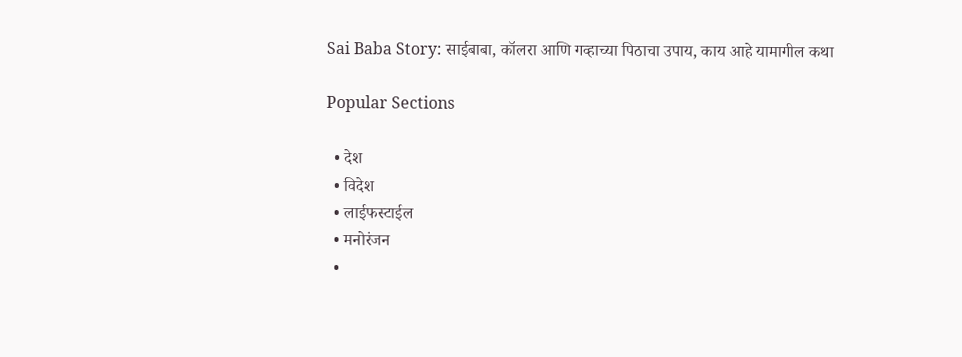Sai Baba Story: साईबाबा, कॉलरा आणि गव्हाच्या पिठाचा उपाय, काय आहे यामागील कथा

Popular Sections

  • देश
  • विदेश
  • लाईफस्टाईल
  • मनोरंजन
  •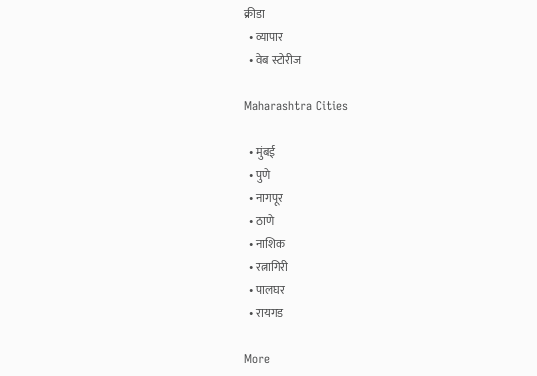क्रीडा
  • व्यापार
  • वेब स्टोरीज

Maharashtra Cities

  • मुंबई
  • पुणे
  • नागपूर
  • ठाणे
  • नाशिक
  • रत्नागिरी
  • पालघर
  • रायगड

More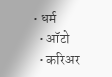• धर्म
  • ऑटो
  • करिअर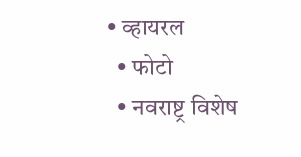• व्हायरल
  • फोटो
  • नवराष्ट्र विशेष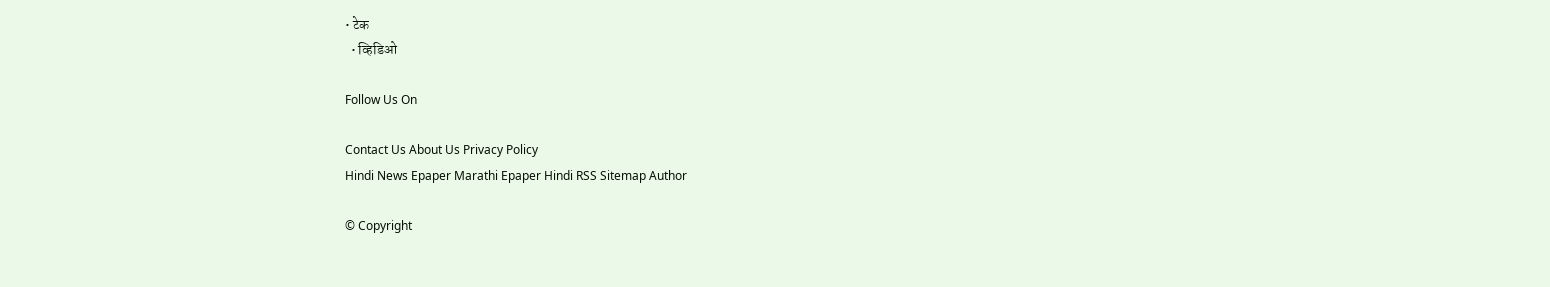• टेक
  • व्हिडिओ

Follow Us On

Contact Us About Us Privacy Policy
Hindi News Epaper Marathi Epaper Hindi RSS Sitemap Author

© Copyright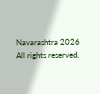Navarashtra 2026 All rights reserved.